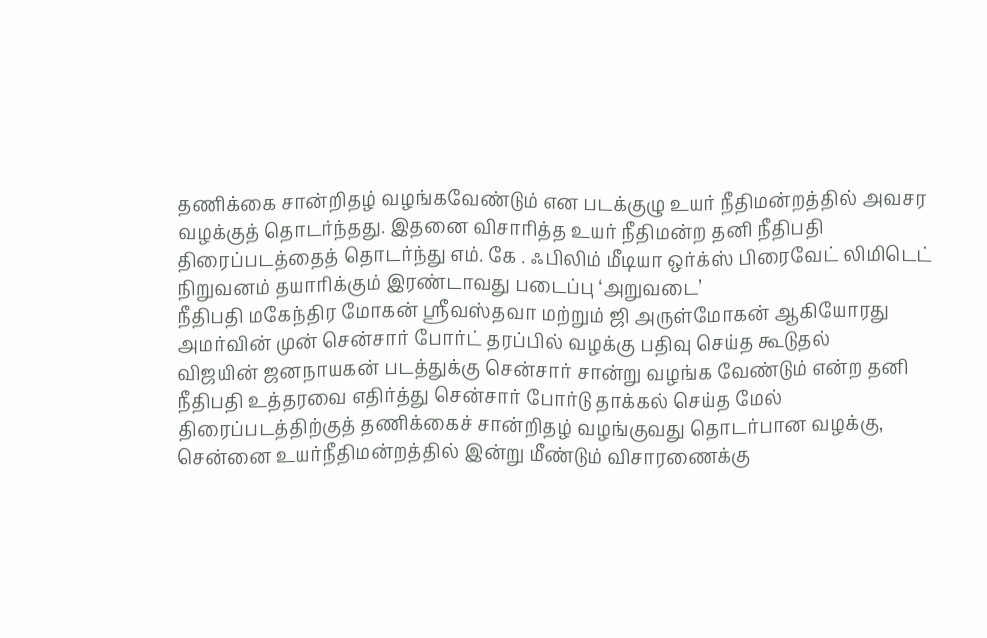தணிக்கை சான்றிதழ் வழங்கவேண்டும் என படக்குழு உயர் நீதிமன்றத்தில் அவசர வழக்குத் தொடர்ந்தது. இதனை விசாரித்த உயர் நீதிமன்ற தனி நீதிபதி
திரைப்படத்தைத் தொடர்ந்து எம். கே . ஃபிலிம் மீடியா ஒர்க்ஸ் பிரைவேட் லிமிடெட் நிறுவனம் தயாரிக்கும் இரண்டாவது படைப்பு ‘அறுவடை’
நீதிபதி மகேந்திர மோகன் ஶ்ரீவஸ்தவா மற்றும் ஜி அருள்மோகன் ஆகியோரது அமர்வின் முன் சென்சார் போர்ட் தரப்பில் வழக்கு பதிவு செய்த கூடுதல்
விஜயின் ஜனநாயகன் படத்துக்கு சென்சார் சான்று வழங்க வேண்டும் என்ற தனி நீதிபதி உத்தரவை எதிர்த்து சென்சார் போர்டு தாக்கல் செய்த மேல்
திரைப்படத்திற்குத் தணிக்கைச் சான்றிதழ் வழங்குவது தொடர்பான வழக்கு, சென்னை உயர்நீதிமன்றத்தில் இன்று மீண்டும் விசாரணைக்கு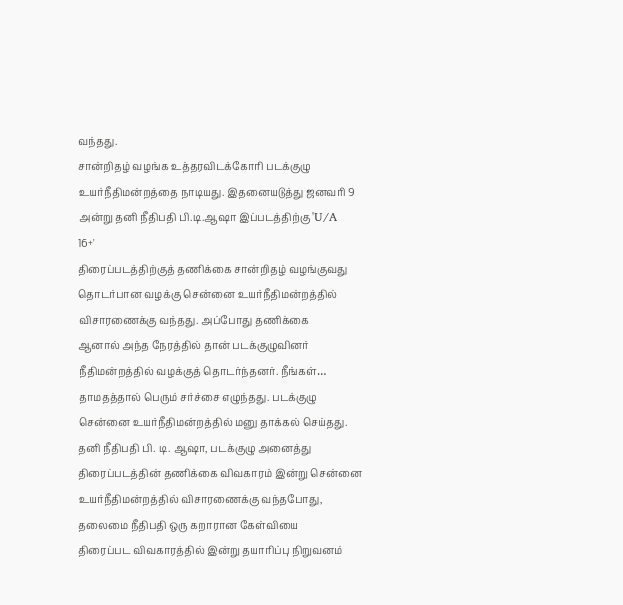வந்தது.
சான்றிதழ் வழங்க உத்தரவிடக்கோரி படக்குழு உயர்நீதிமன்றத்தை நாடியது. இதனையடுத்து ஜனவரி 9 அன்று தனி நீதிபதி பி.டி.ஆஷா இப்படத்திற்கு 'U/A 16+'
திரைப்படத்திற்குத் தணிக்கை சான்றிதழ் வழங்குவது தொடர்பான வழக்கு சென்னை உயர்நீதிமன்றத்தில் விசாரணைக்கு வந்தது. அப்போது தணிக்கை
ஆனால் அந்த நேரத்தில் தான் படக்குழுவினர் நீதிமன்றத்தில் வழக்குத் தொடர்ந்தனர். நீங்கள்…
தாமதத்தால் பெரும் சர்ச்சை எழுந்தது. படக்குழு சென்னை உயர்நீதிமன்றத்தில் மனு தாக்கல் செய்தது. தனி நீதிபதி பி. டி. ஆஷா, படக்குழு அனைத்து
திரைப்படத்தின் தணிக்கை விவகாரம் இன்று சென்னை உயர்நீதிமன்றத்தில் விசாரணைக்கு வந்தபோது, தலைமை நீதிபதி ஒரு கறாரான கேள்வியை
திரைப்பட விவகாரத்தில் இன்று தயாரிப்பு நிறுவனம்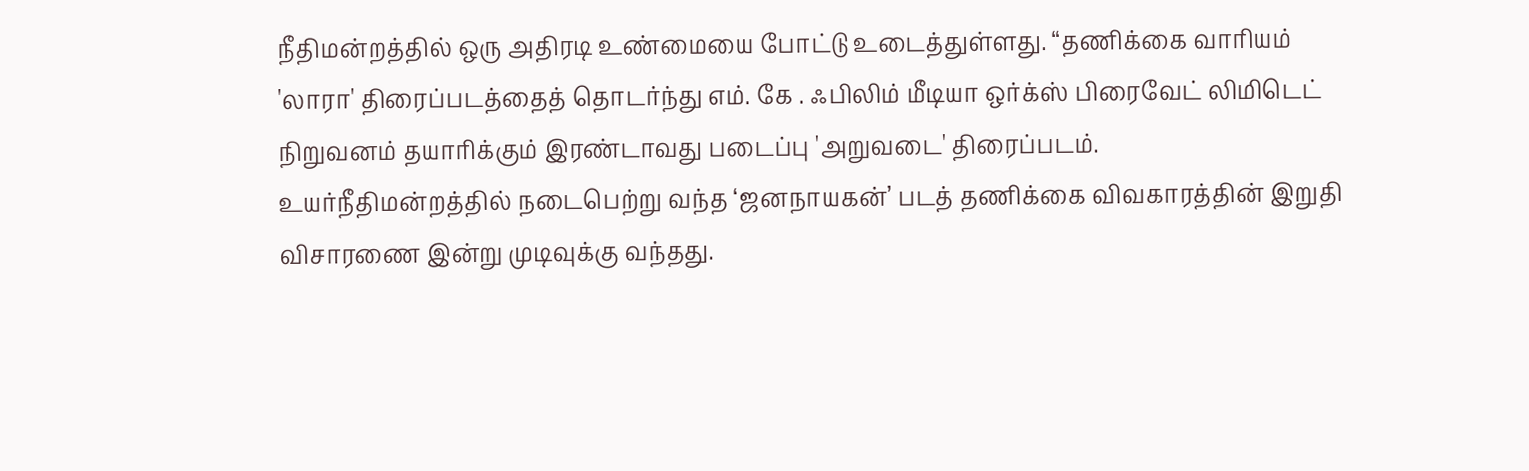நீதிமன்றத்தில் ஒரு அதிரடி உண்மையை போட்டு உடைத்துள்ளது. “தணிக்கை வாரியம்
'லாரா' திரைப்படத்தைத் தொடர்ந்து எம். கே . ஃபிலிம் மீடியா ஒர்க்ஸ் பிரைவேட் லிமிடெட் நிறுவனம் தயாரிக்கும் இரண்டாவது படைப்பு 'அறுவடை' திரைப்படம்.
உயர்நீதிமன்றத்தில் நடைபெற்று வந்த ‘ஜனநாயகன்’ படத் தணிக்கை விவகாரத்தின் இறுதி விசாரணை இன்று முடிவுக்கு வந்தது.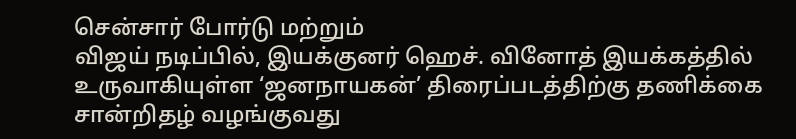சென்சார் போர்டு மற்றும்
விஜய் நடிப்பில், இயக்குனர் ஹெச். வினோத் இயக்கத்தில் உருவாகியுள்ள ‘ஜனநாயகன்’ திரைப்படத்திற்கு தணிக்கை சான்றிதழ் வழங்குவது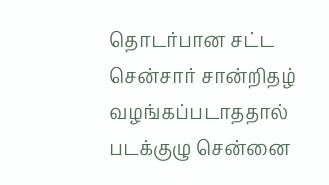தொடர்பான சட்ட
சென்சார் சான்றிதழ் வழங்கப்படாததால் படக்குழு சென்னை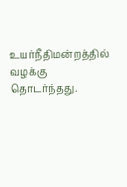உயர்நீதிமன்றத்தில் வழக்கு தொடர்ந்தது.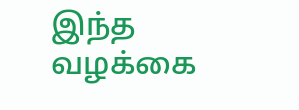இந்த வழக்கை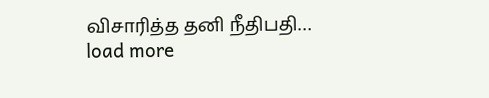விசாரித்த தனி நீதிபதி…
load more